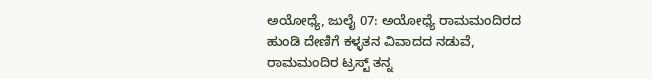ಅಯೋಧ್ಯೆ, ಜುಲೈ 07: ಅಯೋಧ್ಯೆ ರಾಮಮಂದಿರದ ಹುಂಡಿ ದೇಣಿಗೆ ಕಳ್ಳತನ ವಿವಾದದ ನಡುವೆ, ರಾಮಮಂದಿರ ಟ್ರಸ್ಟ್ ತನ್ನ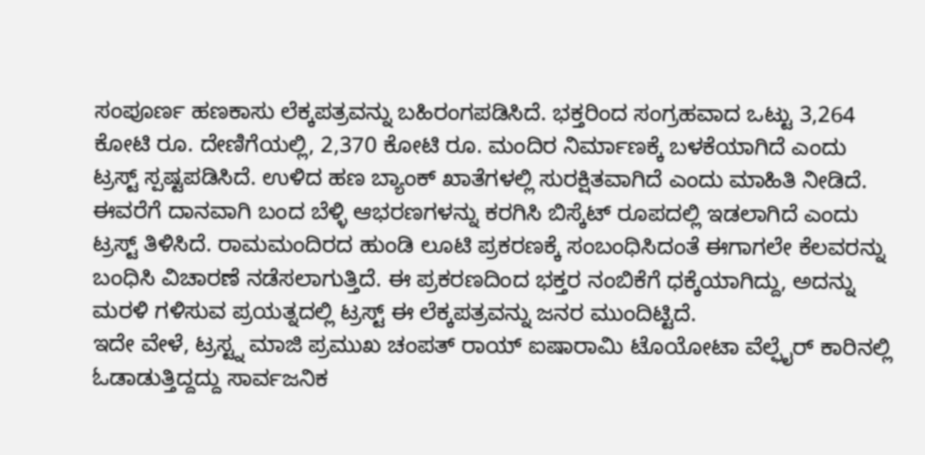ಸಂಪೂರ್ಣ ಹಣಕಾಸು ಲೆಕ್ಕಪತ್ರವನ್ನು ಬಹಿರಂಗಪಡಿಸಿದೆ. ಭಕ್ತರಿಂದ ಸಂಗ್ರಹವಾದ ಒಟ್ಟು 3,264 ಕೋಟಿ ರೂ. ದೇಣಿಗೆಯಲ್ಲಿ, 2,370 ಕೋಟಿ ರೂ. ಮಂದಿರ ನಿರ್ಮಾಣಕ್ಕೆ ಬಳಕೆಯಾಗಿದೆ ಎಂದು ಟ್ರಸ್ಟ್ ಸ್ಪಷ್ಟಪಡಿಸಿದೆ. ಉಳಿದ ಹಣ ಬ್ಯಾಂಕ್ ಖಾತೆಗಳಲ್ಲಿ ಸುರಕ್ಷಿತವಾಗಿದೆ ಎಂದು ಮಾಹಿತಿ ನೀಡಿದೆ.
ಈವರೆಗೆ ದಾನವಾಗಿ ಬಂದ ಬೆಳ್ಳಿ ಆಭರಣಗಳನ್ನು ಕರಗಿಸಿ ಬಿಸ್ಕೆಟ್ ರೂಪದಲ್ಲಿ ಇಡಲಾಗಿದೆ ಎಂದು ಟ್ರಸ್ಟ್ ತಿಳಿಸಿದೆ. ರಾಮಮಂದಿರದ ಹುಂಡಿ ಲೂಟಿ ಪ್ರಕರಣಕ್ಕೆ ಸಂಬಂಧಿಸಿದಂತೆ ಈಗಾಗಲೇ ಕೆಲವರನ್ನು ಬಂಧಿಸಿ ವಿಚಾರಣೆ ನಡೆಸಲಾಗುತ್ತಿದೆ. ಈ ಪ್ರಕರಣದಿಂದ ಭಕ್ತರ ನಂಬಿಕೆಗೆ ಧಕ್ಕೆಯಾಗಿದ್ದು, ಅದನ್ನು ಮರಳಿ ಗಳಿಸುವ ಪ್ರಯತ್ನದಲ್ಲಿ ಟ್ರಸ್ಟ್ ಈ ಲೆಕ್ಕಪತ್ರವನ್ನು ಜನರ ಮುಂದಿಟ್ಟಿದೆ.
ಇದೇ ವೇಳೆ, ಟ್ರಸ್ಟ್ನ ಮಾಜಿ ಪ್ರಮುಖ ಚಂಪತ್ ರಾಯ್ ಐಷಾರಾಮಿ ಟೊಯೋಟಾ ವೆಲ್ಫೈರ್ ಕಾರಿನಲ್ಲಿ ಓಡಾಡುತ್ತಿದ್ದದ್ದು ಸಾರ್ವಜನಿಕ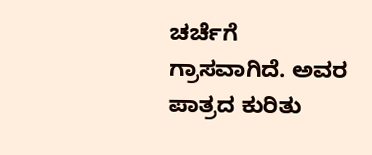ಚರ್ಚೆಗೆ ಗ್ರಾಸವಾಗಿದೆ. ಅವರ ಪಾತ್ರದ ಕುರಿತು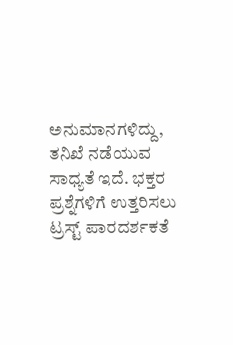ಅನುಮಾನಗಳಿದ್ದು, ತನಿಖೆ ನಡೆಯುವ ಸಾಧ್ಯತೆ ಇದೆ. ಭಕ್ತರ ಪ್ರಶ್ನೆಗಳಿಗೆ ಉತ್ತರಿಸಲು ಟ್ರಸ್ಟ್ ಪಾರದರ್ಶಕತೆ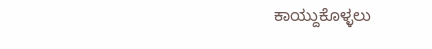ಕಾಯ್ದುಕೊಳ್ಳಲು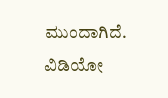ಮುಂದಾಗಿದೆ.
ವಿಡಿಯೋ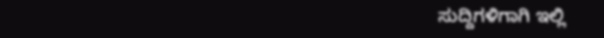ಸುದ್ದಿಗಳಿಗಾಗಿ ಇಲ್ಲಿ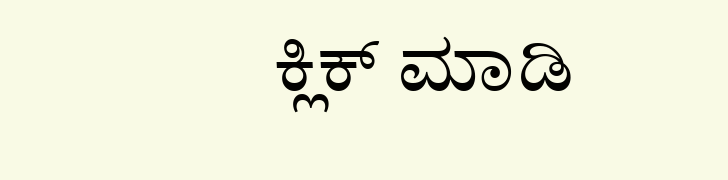ಕ್ಲಿಕ್ ಮಾಡಿ